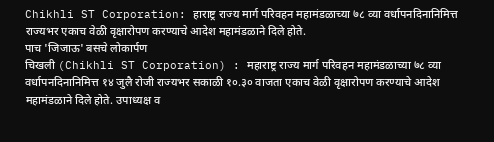Chikhli ST Corporation: हाराष्ट्र राज्य मार्ग परिवहन महामंडळाच्या ७८ व्या वर्धापनदिनानिमित्त राज्यभर एकाच वेळी वृक्षारोपण करण्याचे आदेश महामंडळाने दिले होते.
पाच 'जिजाऊ' बसचे लोकार्पण
चिखली (Chikhli ST Corporation) : महाराष्ट्र राज्य मार्ग परिवहन महामंडळाच्या ७८ व्या वर्धापनदिनानिमित्त १४ जुलै रोजी राज्यभर सकाळी १०.३० वाजता एकाच वेळी वृक्षारोपण करण्याचे आदेश महामंडळाने दिले होते. उपाध्यक्ष व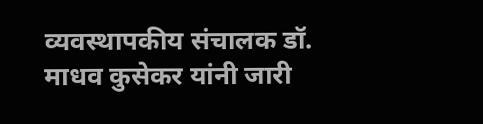व्यवस्थापकीय संचालक डॉ. माधव कुसेकर यांनी जारी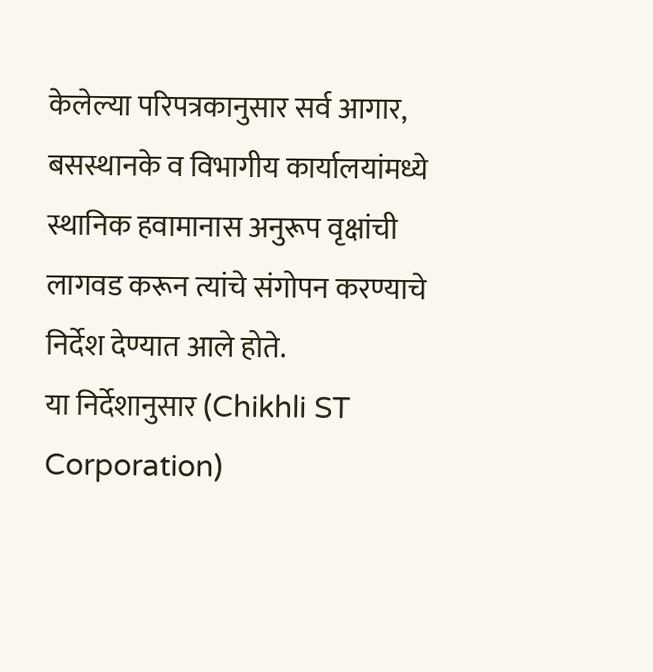केलेल्या परिपत्रकानुसार सर्व आगार, बसस्थानके व विभागीय कार्यालयांमध्ये स्थानिक हवामानास अनुरूप वृक्षांची लागवड करून त्यांचे संगोपन करण्याचे निर्देश देण्यात आले होते.
या निर्देशानुसार (Chikhli ST Corporation)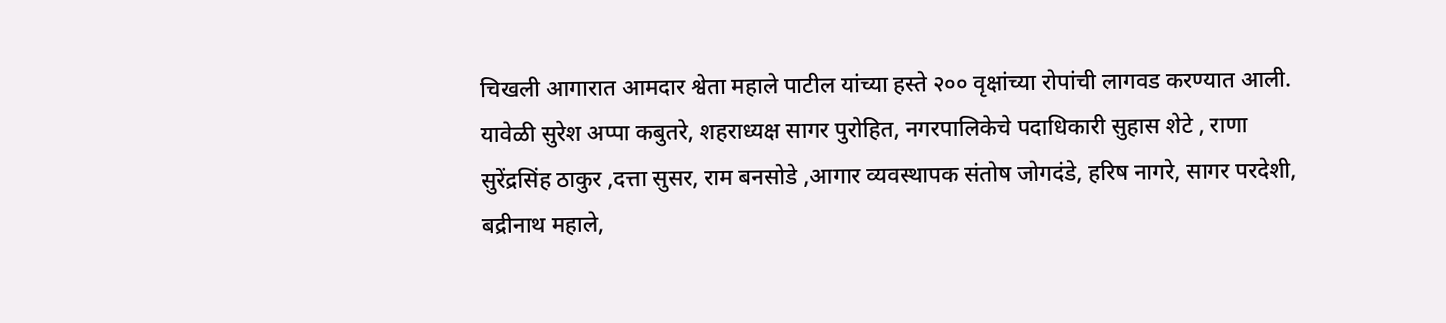चिखली आगारात आमदार श्वेता महाले पाटील यांच्या हस्ते २०० वृक्षांच्या रोपांची लागवड करण्यात आली. यावेळी सुरेश अप्पा कबुतरे, शहराध्यक्ष सागर पुरोहित, नगरपालिकेचे पदाधिकारी सुहास शेटे , राणा सुरेंद्रसिंह ठाकुर ,दत्ता सुसर, राम बनसोडे ,आगार व्यवस्थापक संतोष जोगदंडे, हरिष नागरे, सागर परदेशी, बद्रीनाथ महाले,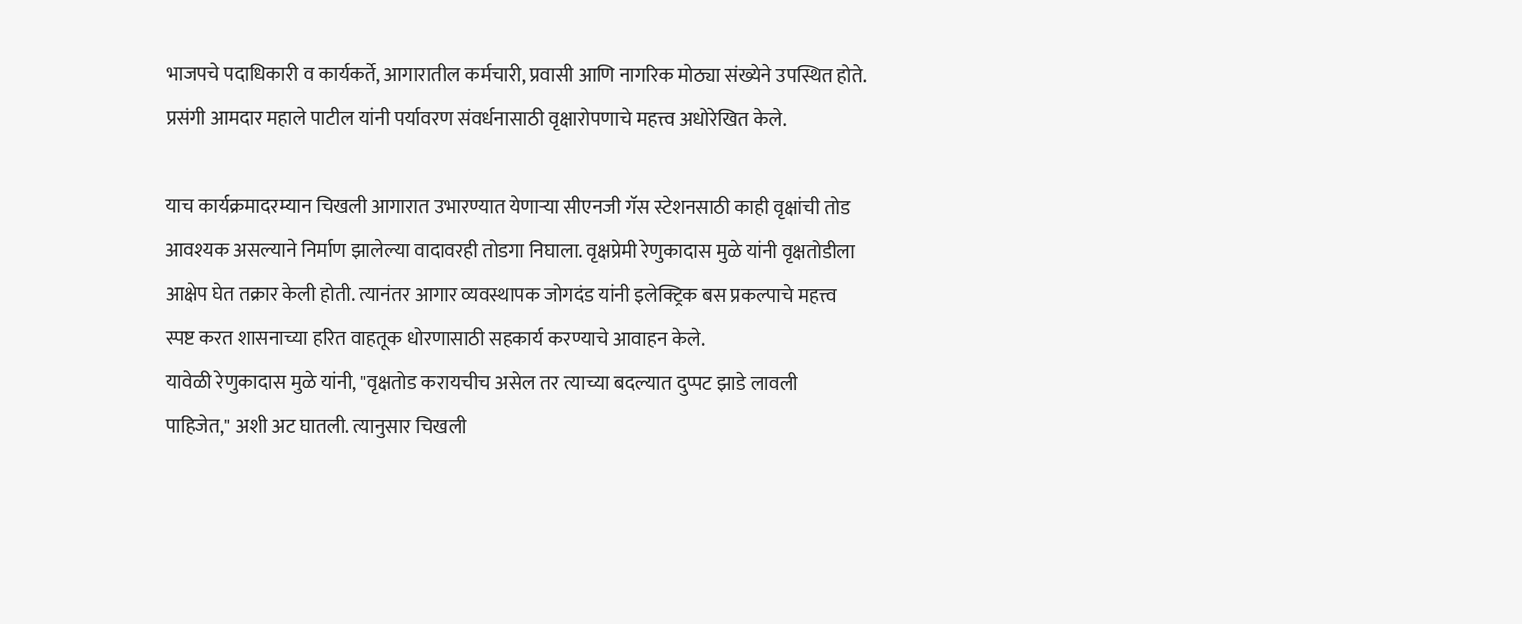भाजपचे पदाधिकारी व कार्यकर्ते, आगारातील कर्मचारी, प्रवासी आणि नागरिक मोठ्या संख्येने उपस्थित होते. प्रसंगी आमदार महाले पाटील यांनी पर्यावरण संवर्धनासाठी वृक्षारोपणाचे महत्त्व अधोरेखित केले.

याच कार्यक्रमादरम्यान चिखली आगारात उभारण्यात येणाऱ्या सीएनजी गॅस स्टेशनसाठी काही वृक्षांची तोड आवश्यक असल्याने निर्माण झालेल्या वादावरही तोडगा निघाला. वृक्षप्रेमी रेणुकादास मुळे यांनी वृक्षतोडीला आक्षेप घेत तक्रार केली होती. त्यानंतर आगार व्यवस्थापक जोगदंड यांनी इलेक्ट्रिक बस प्रकल्पाचे महत्त्व स्पष्ट करत शासनाच्या हरित वाहतूक धोरणासाठी सहकार्य करण्याचे आवाहन केले.
यावेळी रेणुकादास मुळे यांनी, "वृक्षतोड करायचीच असेल तर त्याच्या बदल्यात दुप्पट झाडे लावली पाहिजेत," अशी अट घातली. त्यानुसार चिखली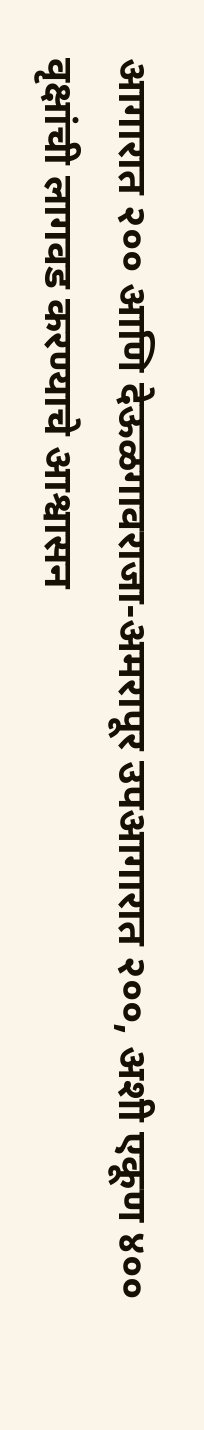आगारात २०० आणि देऊळगावराजा-अमरापूर उपआगारात २००, अशी एकूण ४०० वृक्षांची लागवड करण्याचे आश्वासन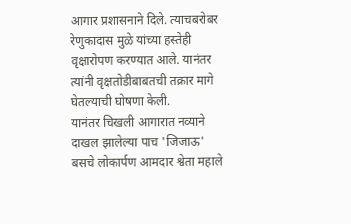आगार प्रशासनाने दिले. त्याचबरोबर रेणुकादास मुळे यांच्या हस्तेही वृक्षारोपण करण्यात आले. यानंतर त्यांनी वृक्षतोडीबाबतची तक्रार मागे घेतल्याची घोषणा केली.
यानंतर चिखली आगारात नव्याने दाखल झालेल्या पाच 'जिजाऊ' बसचे लोकार्पण आमदार श्वेता महाले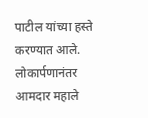पाटील यांच्या हस्ते करण्यात आले. लोकार्पणानंतर आमदार महाले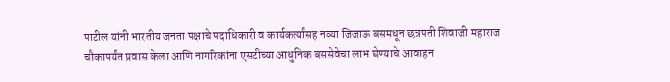पाटील यांनी भारतीय जनता पक्षाचे पदाधिकारी व कार्यकर्त्यांसह नव्या जिजाऊ बसमधून छत्रपती शिवाजी महाराज चौकापर्यंत प्रवास केला आणि नागरिकांना एसटीच्या आधुनिक बससेवेचा लाभ घेण्याचे आवाहन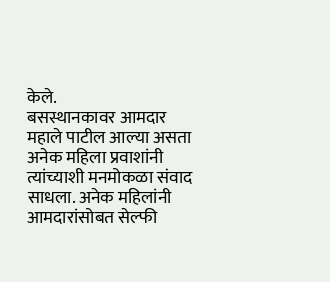केले.
बसस्थानकावर आमदार महाले पाटील आल्या असता अनेक महिला प्रवाशांनी त्यांच्याशी मनमोकळा संवाद साधला. अनेक महिलांनी आमदारांसोबत सेल्फी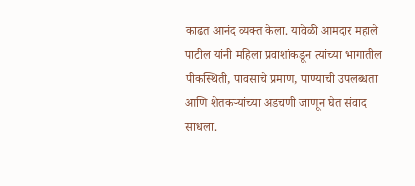काढत आनंद व्यक्त केला. यावेळी आमदार महाले पाटील यांनी महिला प्रवाशांकडून त्यांच्या भागातील पीकस्थिती, पावसाचे प्रमाण, पाण्याची उपलब्धता आणि शेतकऱ्यांच्या अडचणी जाणून घेत संवाद साधला.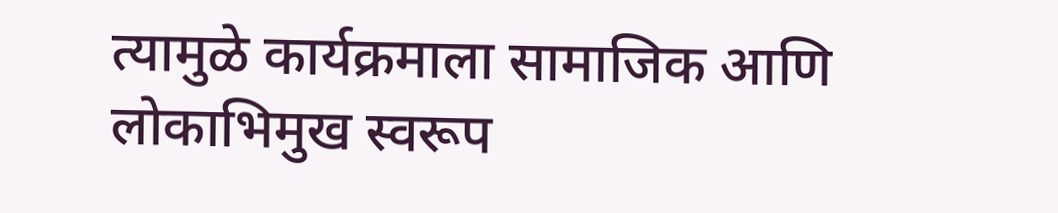त्यामुळे कार्यक्रमाला सामाजिक आणि लोकाभिमुख स्वरूप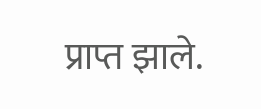प्राप्त झाले.